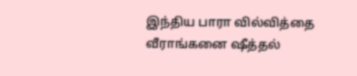இந்திய பாரா வில்வித்தை வீராங்கனை ஷீத்தல்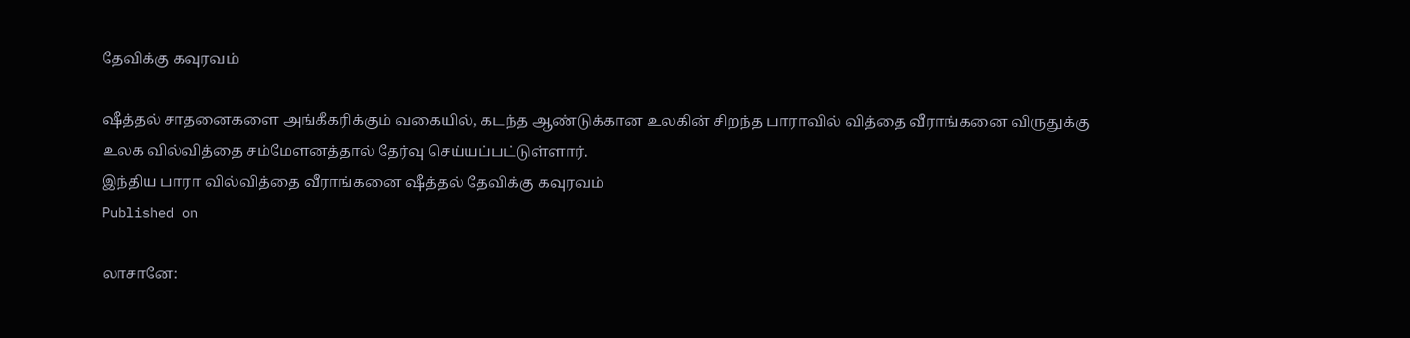தேவிக்கு கவுரவம்

ஷீத்தல் சாதனைகளை அங்கீகரிக்கும் வகையில், கடந்த ஆண்டுக்கான உலகின் சிறந்த பாராவில் வித்தை வீராங்கனை விருதுக்கு உலக வில்வித்தை சம்மேளனத்தால் தேர்வு செய்யப்பட்டுள்ளார்.
இந்திய பாரா வில்வித்தை வீராங்கனை ஷீத்தல் தேவிக்கு கவுரவம்
Published on

லாசானே: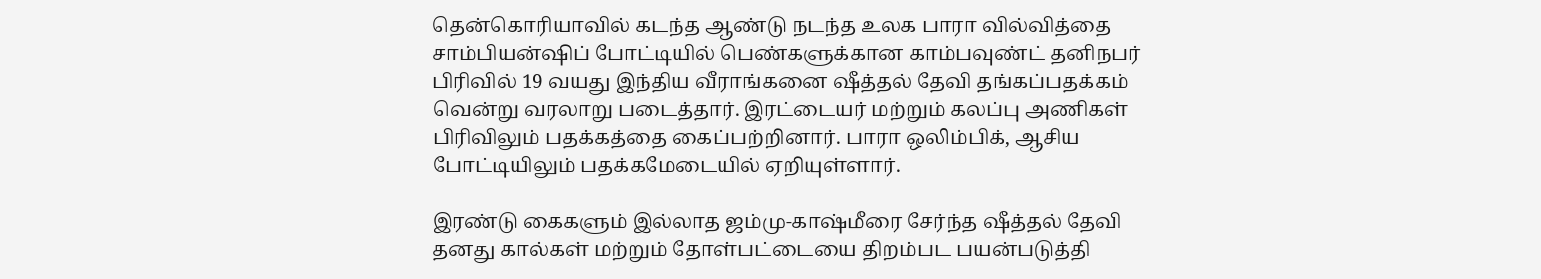தென்கொரியாவில் கடந்த ஆண்டு நடந்த உலக பாரா வில்வித்தை சாம்பியன்ஷிப் போட்டியில் பெண்களுக்கான காம்பவுண்ட் தனிநபர் பிரிவில் 19 வயது இந்திய வீராங்கனை ஷீத்தல் தேவி தங்கப்பதக்கம் வென்று வரலாறு படைத்தார். இரட்டையர் மற்றும் கலப்பு அணிகள் பிரிவிலும் பதக்கத்தை கைப்பற்றினார். பாரா ஒலிம்பிக், ஆசிய போட்டியிலும் பதக்கமேடையில் ஏறியுள்ளார்.

இரண்டு கைகளும் இல்லாத ஜம்மு-காஷ்மீரை சேர்ந்த ஷீத்தல் தேவி தனது கால்கள் மற்றும் தோள்பட்டையை திறம்பட பயன்படுத்தி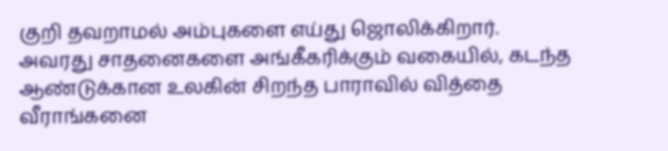குறி தவறாமல் அம்புகளை எய்து ஜொலிக்கிறார். அவரது சாதனைகளை அங்கீகரிக்கும் வகையில், கடந்த ஆண்டுக்கான உலகின் சிறந்த பாராவில் வித்தை வீராங்கனை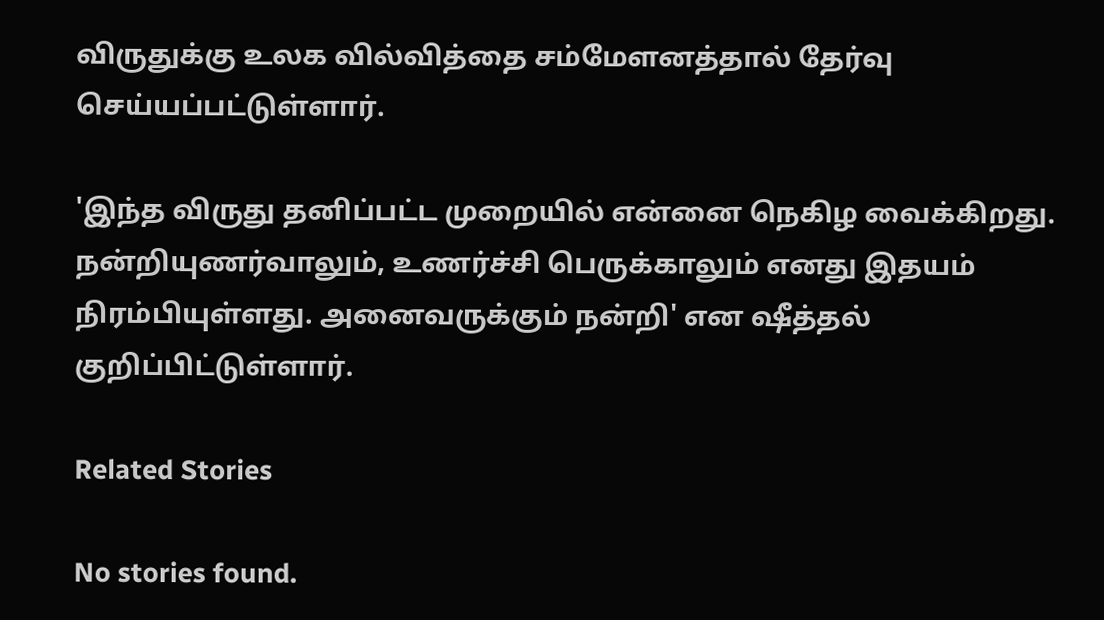விருதுக்கு உலக வில்வித்தை சம்மேளனத்தால் தேர்வு செய்யப்பட்டுள்ளார்.

'இந்த விருது தனிப்பட்ட முறையில் என்னை நெகிழ வைக்கிறது. நன்றியுணர்வாலும், உணர்ச்சி பெருக்காலும் எனது இதயம் நிரம்பியுள்ளது. அனைவருக்கும் நன்றி' என ஷீத்தல் குறிப்பிட்டுள்ளார்.

Related Stories

No stories found.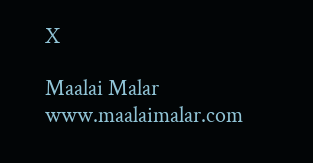X

Maalai Malar
www.maalaimalar.com